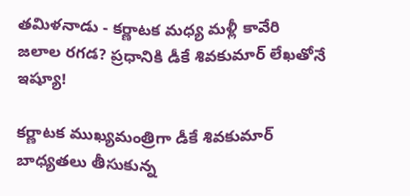తమిళనాడు - కర్ణాటక మధ్య మళ్లీ కావేరి జలాల రగడ? ప్రధానికి డీకే శివకుమార్ లేఖతోనే ఇష్యూ!

కర్ణాటక ముఖ్యమంత్రిగా డీకే శివకుమార్ బాధ్యతలు తీసుకున్న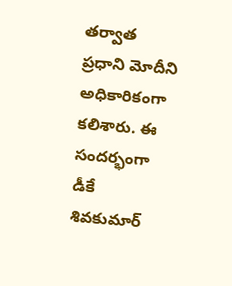తర్వాత ప్రధాని మోదీని అధికారికంగా కలిశారు. ఈ సందర్భంగా డీకే శివకుమార్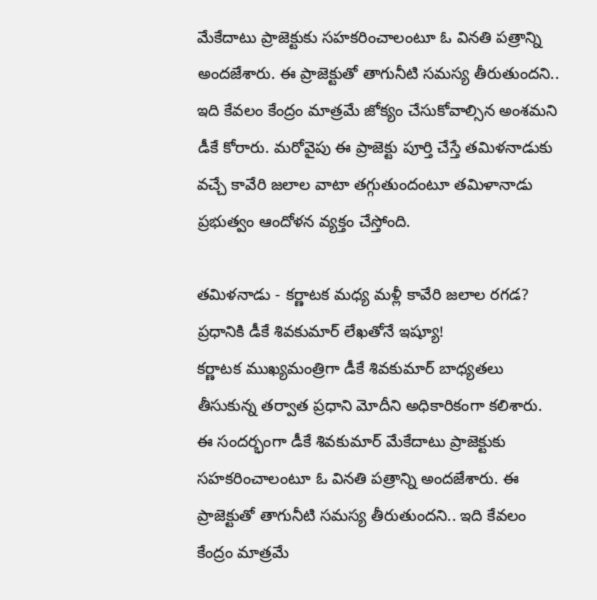మేకేదాటు ప్రాజెక్టుకు సహకరించాలంటూ ఓ వినతి పత్రాన్ని అందజేశారు. ఈ ప్రాజెక్టుతో తాగునీటి సమస్య తీరుతుందని.. ఇది కేవలం కేంద్రం మాత్రమే జోక్యం చేసుకోవాల్సిన అంశమని డీకే కోరారు. మరోవైపు ఈ ప్రాజెక్టు పూర్తి చేస్తే తమిళనాడుకు వచ్చే కావేరి జలాల వాటా తగ్గుతుందంటూ తమిళానాడు ప్రభుత్వం ఆందోళన వ్యక్తం చేస్తోంది.

తమిళనాడు - కర్ణాటక మధ్య మళ్లీ కావేరి జలాల రగడ? ప్రధానికి డీకే శివకుమార్ లేఖతోనే ఇష్యూ!
కర్ణాటక ముఖ్యమంత్రిగా డీకే శివకుమార్ బాధ్యతలు తీసుకున్న తర్వాత ప్రధాని మోదీని అధికారికంగా కలిశారు. ఈ సందర్భంగా డీకే శివకుమార్ మేకేదాటు ప్రాజెక్టుకు సహకరించాలంటూ ఓ వినతి పత్రాన్ని అందజేశారు. ఈ ప్రాజెక్టుతో తాగునీటి సమస్య తీరుతుందని.. ఇది కేవలం కేంద్రం మాత్రమే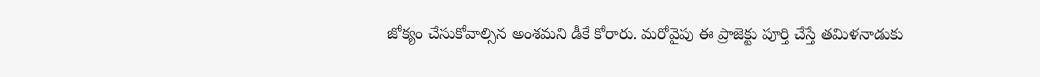జోక్యం చేసుకోవాల్సిన అంశమని డీకే కోరారు. మరోవైపు ఈ ప్రాజెక్టు పూర్తి చేస్తే తమిళనాడుకు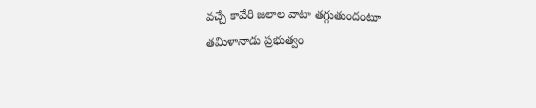వచ్చే కావేరి జలాల వాటా తగ్గుతుందంటూ తమిళానాడు ప్రభుత్వం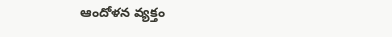ఆందోళన వ్యక్తం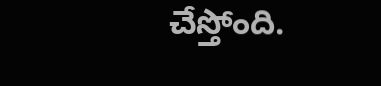చేస్తోంది.